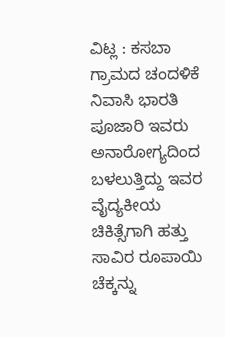ವಿಟ್ಲ : ಕಸಬಾ ಗ್ರಾಮದ ಚಂದಳಿಕೆ ನಿವಾಸಿ ಭಾರತಿ ಪೂಜಾರಿ ಇವರು ಅನಾರೋಗ್ಯದಿಂದ ಬಳಲುತ್ತಿದ್ದು ಇವರ ವೈದ್ಯಕೀಯ ಚಿಕಿತ್ಸೆಗಾಗಿ ಹತ್ತು ಸಾವಿರ ರೂಪಾಯಿ ಚೆಕ್ಕನ್ನು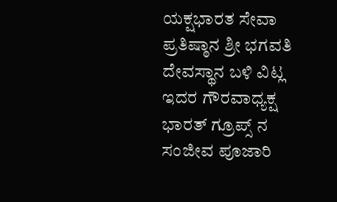ಯಕ್ಷಭಾರತ ಸೇವಾ ಪ್ರತಿಷ್ಠಾನ ಶ್ರೀ ಭಗವತಿ ದೇವಸ್ಥಾನ ಬಳಿ ವಿಟ್ಲ ಇದರ ಗೌರವಾಧ್ಯಕ್ಷ ಭಾರತ್ ಗ್ರೂಪ್ಸ್ ನ ಸಂಜೀವ ಪೂಜಾರಿ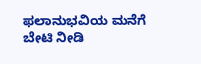ಫಲಾನುಭವಿಯ ಮನೆಗೆ ಬೇಟಿ ನೀಡಿ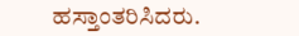ಹಸ್ತಾಂತರಿಸಿದರು.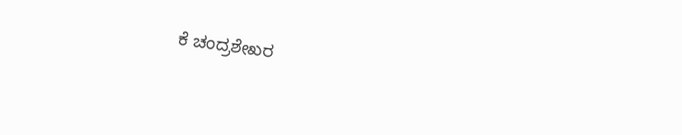ಕೆ ಚಂದ್ರಶೇಖರ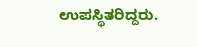ಉಪಸ್ಥಿತರಿದ್ದರು.